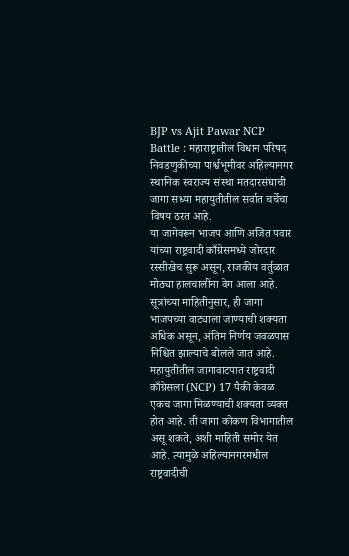BJP vs Ajit Pawar NCP Battle : महाराष्ट्रातील विधान परिषद निवडणुकीच्या पार्श्वभूमीवर अहिल्यानगर स्थानिक स्वराज्य संस्था मतदारसंघाची जागा सध्या महायुतीतील सर्वात चर्चेचा विषय ठरत आहे.
या जागेवरून भाजप आणि अजित पवार यांच्या राष्ट्रवादी काँग्रेसमध्ये जोरदार रस्सीखेच सुरू असून, राजकीय वर्तुळात मोठ्या हालचालींना वेग आला आहे. सूत्रांच्या माहितीनुसार, ही जागा भाजपच्या वाट्याला जाण्याची शक्यता अधिक असून, अंतिम निर्णय जवळपास निश्चित झाल्याचे बोलले जात आहे.
महायुतीतील जागावाटपात राष्ट्रवादी काँग्रेसला (NCP) 17 पैकी केवळ एकच जागा मिळण्याची शक्यता व्यक्त होत आहे. ती जागा कोकण विभागातील असू शकते, अशी माहिती समोर येत आहे. त्यामुळे अहिल्यानगरमधील राष्ट्रवादीची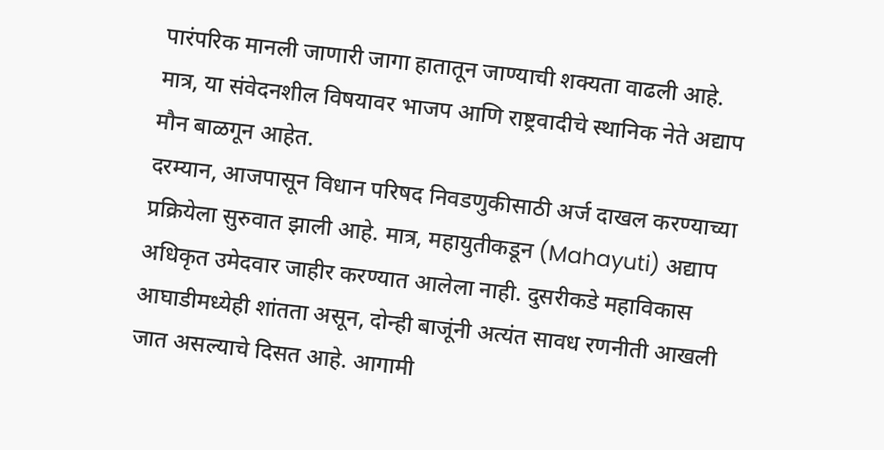पारंपरिक मानली जाणारी जागा हातातून जाण्याची शक्यता वाढली आहे. मात्र, या संवेदनशील विषयावर भाजप आणि राष्ट्रवादीचे स्थानिक नेते अद्याप मौन बाळगून आहेत.
दरम्यान, आजपासून विधान परिषद निवडणुकीसाठी अर्ज दाखल करण्याच्या प्रक्रियेला सुरुवात झाली आहे. मात्र, महायुतीकडून (Mahayuti) अद्याप अधिकृत उमेदवार जाहीर करण्यात आलेला नाही. दुसरीकडे महाविकास आघाडीमध्येही शांतता असून, दोन्ही बाजूंनी अत्यंत सावध रणनीती आखली जात असल्याचे दिसत आहे. आगामी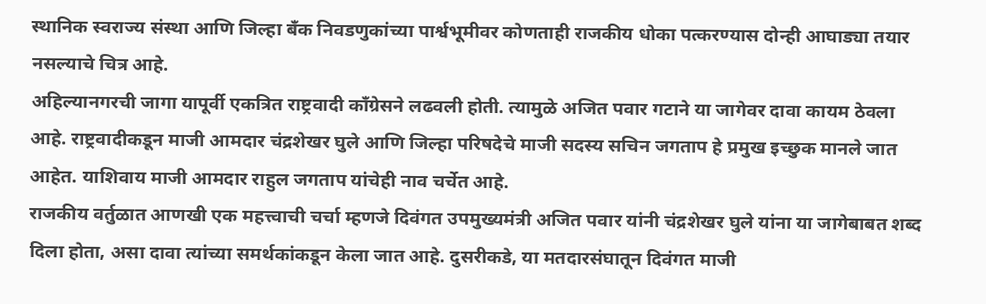स्थानिक स्वराज्य संस्था आणि जिल्हा बँक निवडणुकांच्या पार्श्वभूमीवर कोणताही राजकीय धोका पत्करण्यास दोन्ही आघाड्या तयार नसल्याचे चित्र आहे.
अहिल्यानगरची जागा यापूर्वी एकत्रित राष्ट्रवादी काँग्रेसने लढवली होती. त्यामुळे अजित पवार गटाने या जागेवर दावा कायम ठेवला आहे. राष्ट्रवादीकडून माजी आमदार चंद्रशेखर घुले आणि जिल्हा परिषदेचे माजी सदस्य सचिन जगताप हे प्रमुख इच्छुक मानले जात आहेत. याशिवाय माजी आमदार राहुल जगताप यांचेही नाव चर्चेत आहे.
राजकीय वर्तुळात आणखी एक महत्त्वाची चर्चा म्हणजे दिवंगत उपमुख्यमंत्री अजित पवार यांनी चंद्रशेखर घुले यांना या जागेबाबत शब्द दिला होता, असा दावा त्यांच्या समर्थकांकडून केला जात आहे. दुसरीकडे, या मतदारसंघातून दिवंगत माजी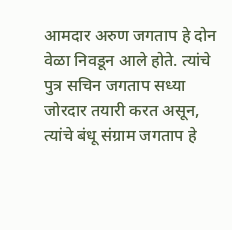आमदार अरुण जगताप हे दोन वेळा निवडून आले होते. त्यांचे पुत्र सचिन जगताप सध्या जोरदार तयारी करत असून, त्यांचे बंधू संग्राम जगताप हे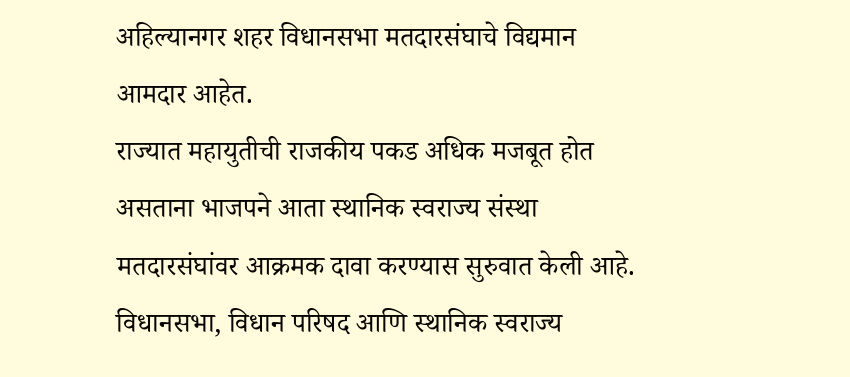अहिल्यानगर शहर विधानसभा मतदारसंघाचे विद्यमान आमदार आहेत.
राज्यात महायुतीची राजकीय पकड अधिक मजबूत होत असताना भाजपने आता स्थानिक स्वराज्य संस्था मतदारसंघांवर आक्रमक दावा करण्यास सुरुवात केली आहे. विधानसभा, विधान परिषद आणि स्थानिक स्वराज्य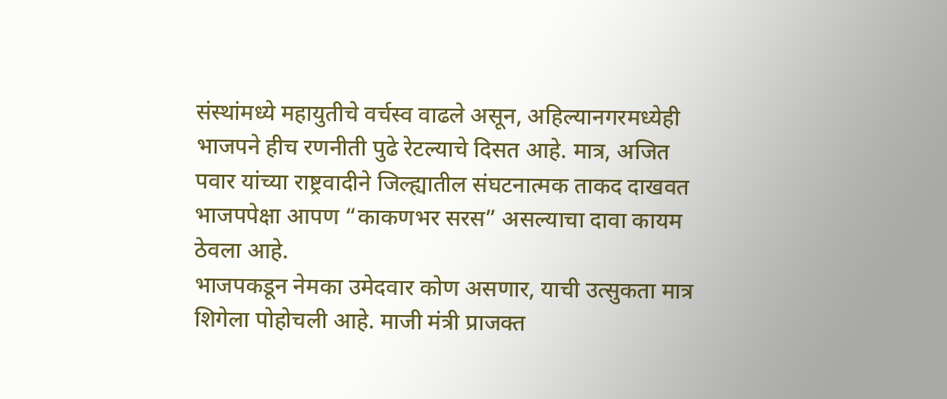संस्थांमध्ये महायुतीचे वर्चस्व वाढले असून, अहिल्यानगरमध्येही भाजपने हीच रणनीती पुढे रेटल्याचे दिसत आहे. मात्र, अजित पवार यांच्या राष्ट्रवादीने जिल्ह्यातील संघटनात्मक ताकद दाखवत भाजपपेक्षा आपण “काकणभर सरस” असल्याचा दावा कायम ठेवला आहे.
भाजपकडून नेमका उमेदवार कोण असणार, याची उत्सुकता मात्र शिगेला पोहोचली आहे. माजी मंत्री प्राजक्त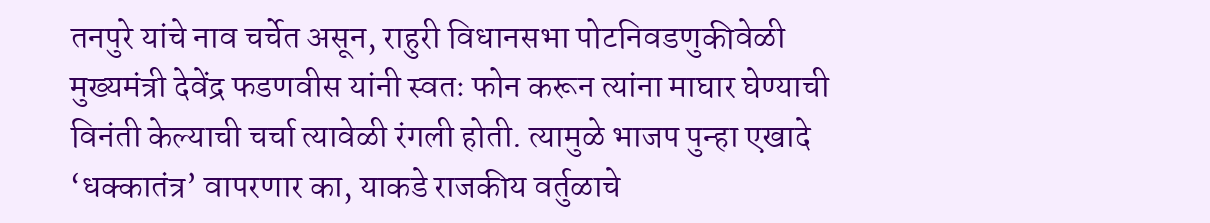तनपुरे यांचे नाव चर्चेत असून, राहुरी विधानसभा पोटनिवडणुकीवेळी मुख्यमंत्री देवेंद्र फडणवीस यांनी स्वतः फोन करून त्यांना माघार घेण्याची विनंती केल्याची चर्चा त्यावेळी रंगली होती. त्यामुळे भाजप पुन्हा एखादे ‘धक्कातंत्र’ वापरणार का, याकडे राजकीय वर्तुळाचे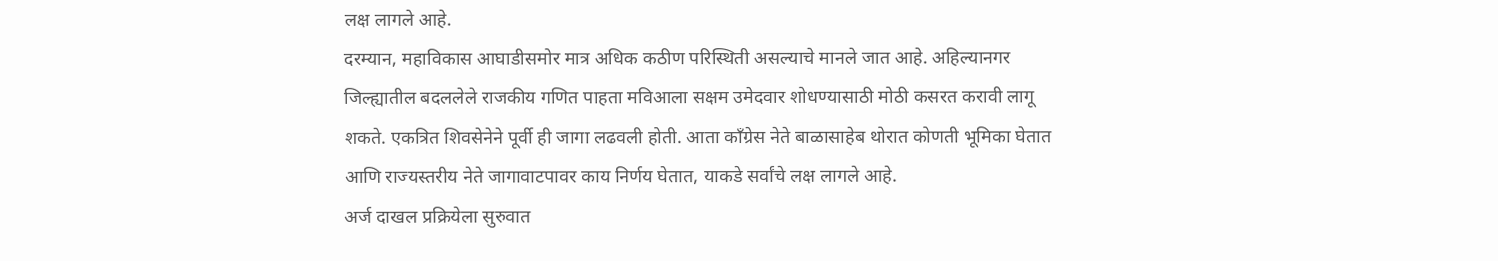लक्ष लागले आहे.
दरम्यान, महाविकास आघाडीसमोर मात्र अधिक कठीण परिस्थिती असल्याचे मानले जात आहे. अहिल्यानगर जिल्ह्यातील बदललेले राजकीय गणित पाहता मविआला सक्षम उमेदवार शोधण्यासाठी मोठी कसरत करावी लागू शकते. एकत्रित शिवसेनेने पूर्वी ही जागा लढवली होती. आता काँग्रेस नेते बाळासाहेब थोरात कोणती भूमिका घेतात आणि राज्यस्तरीय नेते जागावाटपावर काय निर्णय घेतात, याकडे सर्वांचे लक्ष लागले आहे.
अर्ज दाखल प्रक्रियेला सुरुवात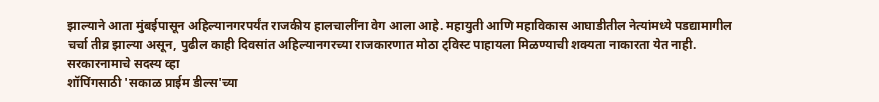झाल्याने आता मुंबईपासून अहिल्यानगरपर्यंत राजकीय हालचालींना वेग आला आहे. महायुती आणि महाविकास आघाडीतील नेत्यांमध्ये पडद्यामागील चर्चा तीव्र झाल्या असून, पुढील काही दिवसांत अहिल्यानगरच्या राजकारणात मोठा ट्विस्ट पाहायला मिळण्याची शक्यता नाकारता येत नाही.
सरकारनामाचे सदस्य व्हा
शॉपिंगसाठी 'सकाळ प्राईम डील्स'च्या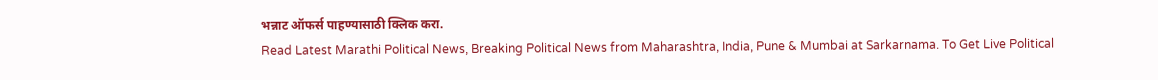भन्नाट ऑफर्स पाहण्यासाठी क्लिक करा.
Read Latest Marathi Political News, Breaking Political News from Maharashtra, India, Pune & Mumbai at Sarkarnama. To Get Live Political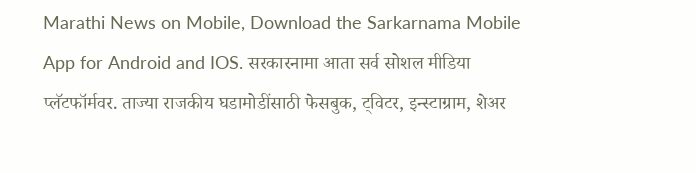Marathi News on Mobile, Download the Sarkarnama Mobile App for Android and IOS. सरकारनामा आता सर्व सोशल मीडिया प्लॅटफॉर्मवर. ताज्या राजकीय घडामोडींसाठी फेसबुक, ट्विटर, इन्स्टाग्राम, शेअर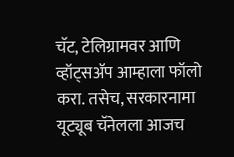चॅट, टेलिग्रामवर आणि व्हॉट्सॲप आम्हाला फॉलो करा. तसेच, सरकारनामा यूट्यूब चॅनेलला आजच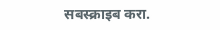सबस्क्राइब करा.